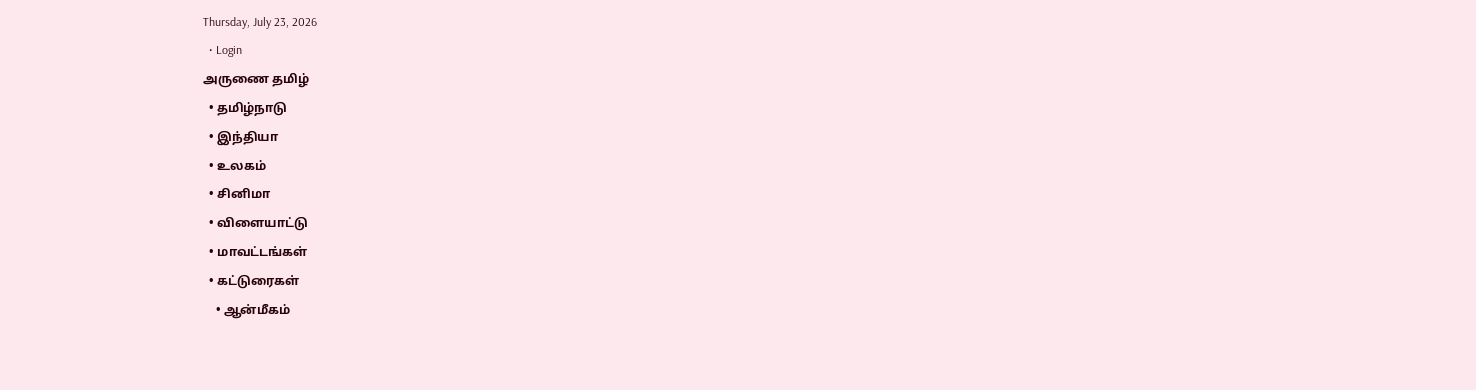Thursday, July 23, 2026
  • Login
அருணை தமிழ்
  • தமிழ்நாடு
  • இந்தியா
  • உலகம்
  • சினிமா
  • விளையாட்டு
  • மாவட்டங்கள்
  • கட்டுரைகள்
    • ஆன்மீகம்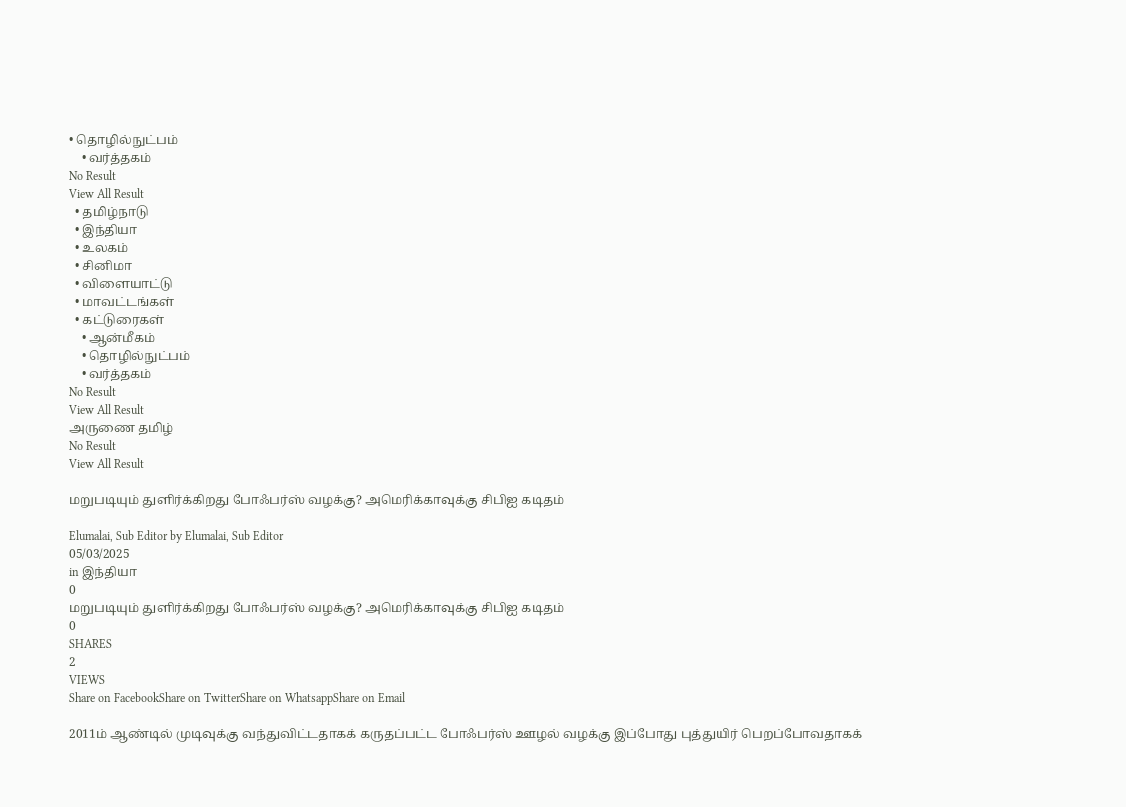• தொழில்நுட்பம்
    • வர்த்தகம்
No Result
View All Result
  • தமிழ்நாடு
  • இந்தியா
  • உலகம்
  • சினிமா
  • விளையாட்டு
  • மாவட்டங்கள்
  • கட்டுரைகள்
    • ஆன்மீகம்
    • தொழில்நுட்பம்
    • வர்த்தகம்
No Result
View All Result
அருணை தமிழ்
No Result
View All Result

மறுபடியும் துளிர்க்கிறது போஃபர்ஸ் வழக்கு? அமெரிக்காவுக்கு சிபிஐ கடிதம்

Elumalai, Sub Editor by Elumalai, Sub Editor
05/03/2025
in இந்தியா
0
மறுபடியும் துளிர்க்கிறது போஃபர்ஸ் வழக்கு? அமெரிக்காவுக்கு சிபிஐ கடிதம்
0
SHARES
2
VIEWS
Share on FacebookShare on TwitterShare on WhatsappShare on Email

2011ம் ஆண்டில் முடிவுக்கு வந்துவிட்டதாகக் கருதப்பட்ட போஃபர்ஸ் ஊழல் வழக்கு இப்போது புத்துயிர் பெறப்போவதாகக்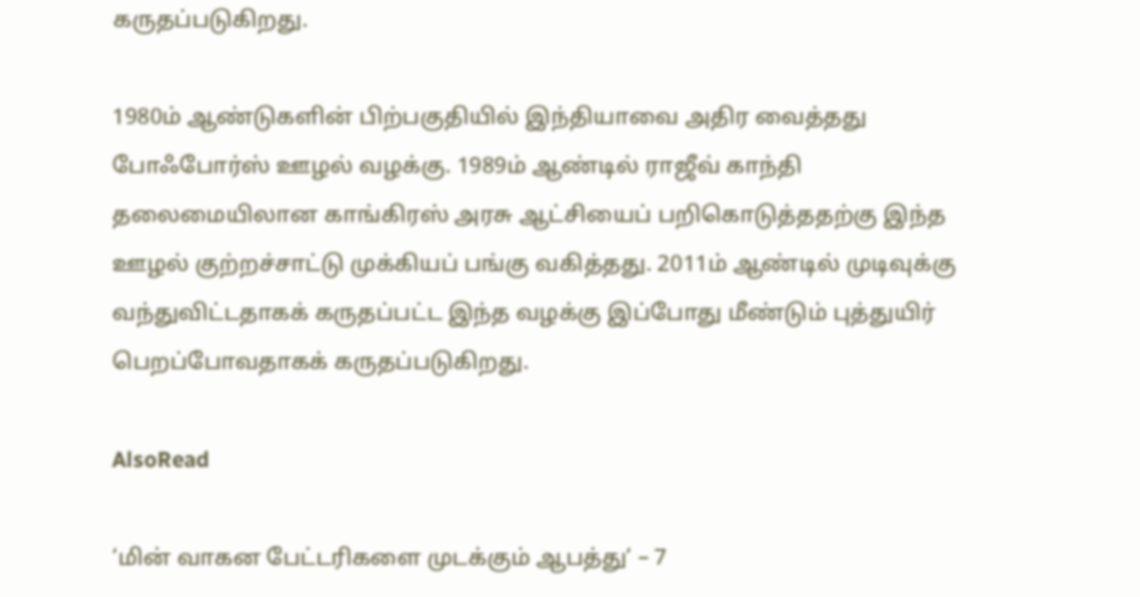கருதப்படுகிறது.

1980ம் ஆண்டுகளின் பிற்பகுதியில் இந்தியாவை அதிர வைத்தது போஃபோர்ஸ் ஊழல் வழக்கு. 1989ம் ஆண்டில் ராஜீவ் காந்தி தலைமையிலான காங்கிரஸ் அரசு ஆட்சியைப் பறிகொடுத்ததற்கு இந்த ஊழல் குற்றச்சாட்டு முக்கியப் பங்கு வகித்தது. 2011ம் ஆண்டில் முடிவுக்கு வந்துவிட்டதாகக் கருதப்பட்ட இந்த வழக்கு இப்போது மீண்டும் புத்துயிர் பெறப்போவதாகக் கருதப்படுகிறது.

AlsoRead

‘மின் வாகன பேட்டரிகளை முடக்கும் ஆபத்து’ – 7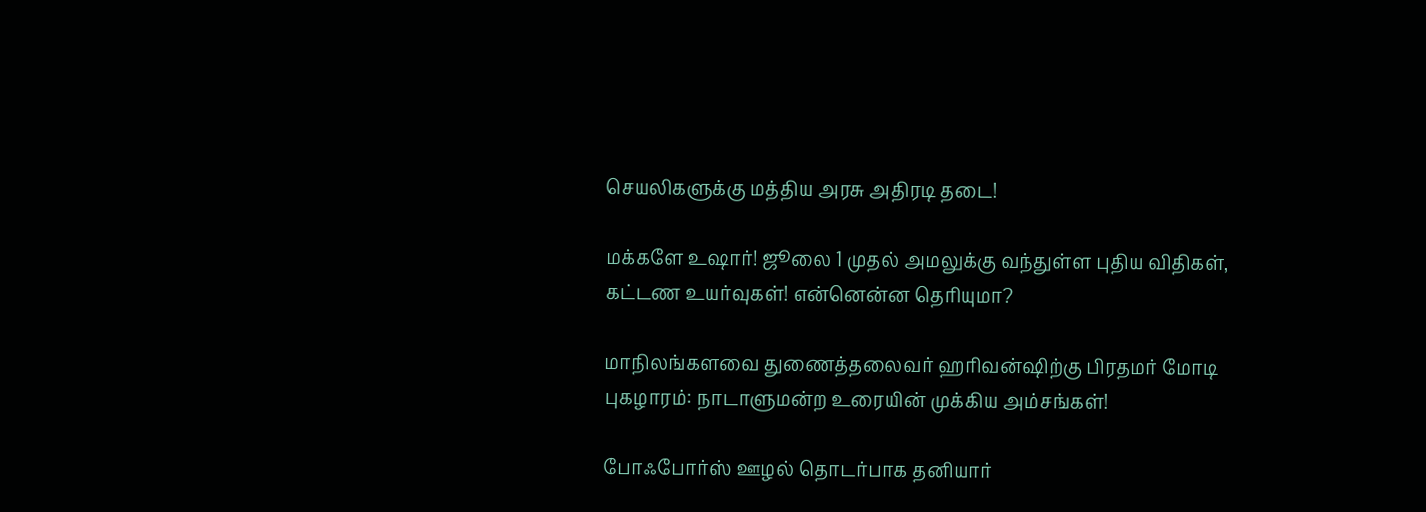செயலிகளுக்கு மத்திய அரசு அதிரடி தடை!

மக்களே உஷார்! ஜூலை 1 முதல் அமலுக்கு வந்துள்ள புதிய விதிகள், கட்டண உயர்வுகள்! என்னென்ன தெரியுமா?

மாநிலங்களவை துணைத்தலைவர் ஹரிவன்ஷிற்கு பிரதமர் மோடி புகழாரம்: நாடாளுமன்ற உரையின் முக்கிய அம்சங்கள்!

போஃபோர்ஸ் ஊழல் தொடர்பாக தனியார்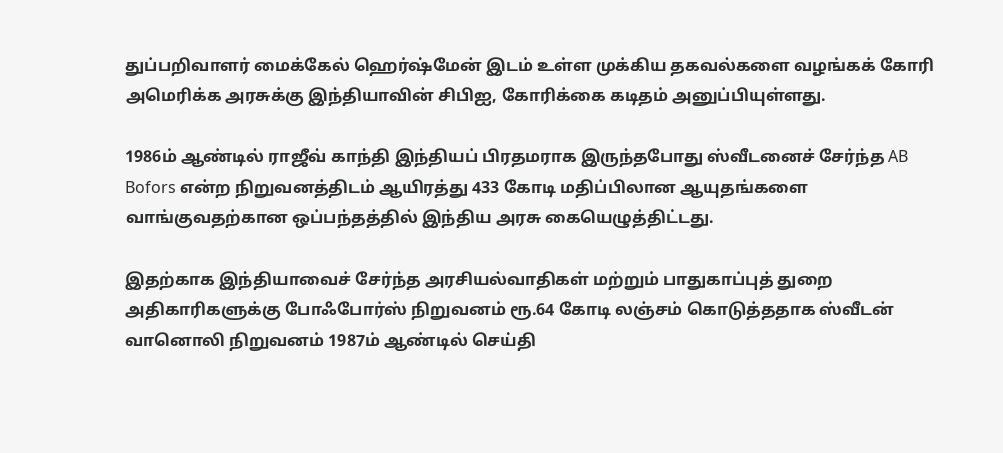துப்பறிவாளர் மைக்கேல் ஹெர்ஷ்மேன் இடம் உள்ள முக்கிய தகவல்களை வழங்கக் கோரி அமெரிக்க அரசுக்கு இந்தியாவின் சிபிஐ, கோரிக்கை கடிதம் அனுப்பியுள்ளது.

1986ம் ஆண்டில் ராஜீவ் காந்தி இந்தியப் பிரதமராக இருந்தபோது ஸ்வீடனைச் சேர்ந்த AB Bofors என்ற நிறுவனத்திடம் ஆயிரத்து 433 கோடி மதிப்பிலான ஆயுதங்களை வாங்குவதற்கான ஒப்பந்தத்தில் இந்திய அரசு கையெழுத்திட்டது.

இதற்காக இந்தியாவைச் சேர்ந்த அரசியல்வாதிகள் மற்றும் பாதுகாப்புத் துறை அதிகாரிகளுக்கு போஃபோர்ஸ் நிறுவனம் ரூ.64 கோடி லஞ்சம் கொடுத்ததாக ஸ்வீடன் வானொலி நிறுவனம் 1987ம் ஆண்டில் செய்தி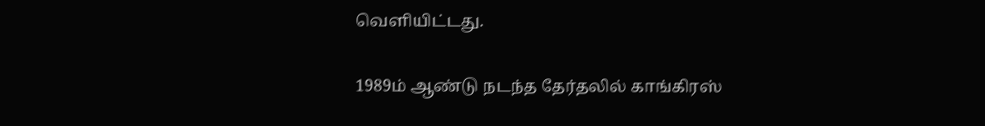வெளியிட்டது.

1989ம் ஆண்டு நடந்த தேர்தலில் காங்கிரஸ்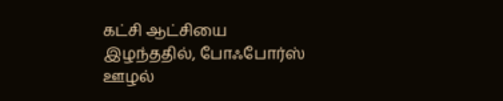கட்சி ஆட்சியை இழந்ததில், போஃபோர்ஸ் ஊழல்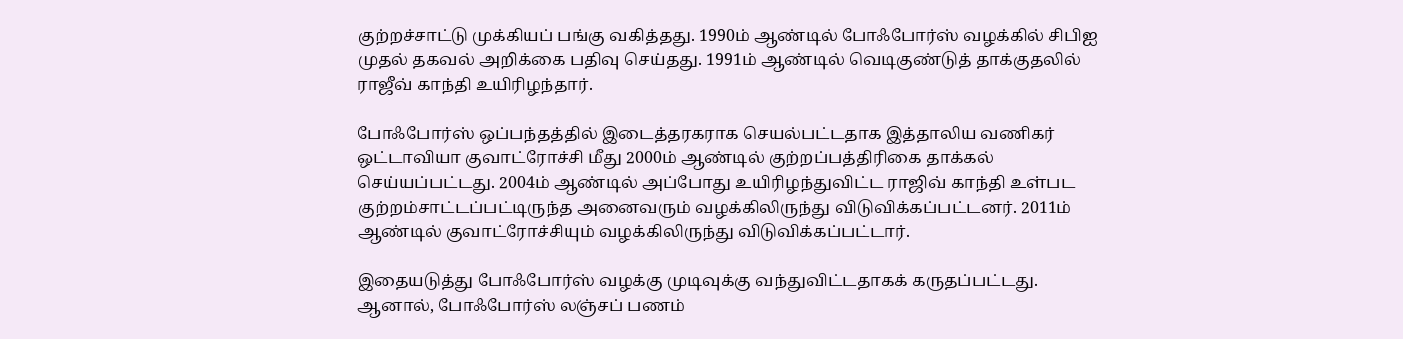குற்றச்சாட்டு முக்கியப் பங்கு வகித்தது. 1990ம் ஆண்டில் போஃபோர்ஸ் வழக்கில் சிபிஐ முதல் தகவல் அறிக்கை பதிவு செய்தது. 1991ம் ஆண்டில் வெடிகுண்டுத் தாக்குதலில் ராஜீவ் காந்தி உயிரிழந்தார்.

போஃபோர்ஸ் ஒப்பந்தத்தில் இடைத்தரகராக செயல்பட்டதாக இத்தாலிய வணிகர் ஒட்டாவியா குவாட்ரோச்சி மீது 2000ம் ஆண்டில் குற்றப்பத்திரிகை தாக்கல் செய்யப்பட்டது. 2004ம் ஆண்டில் அப்போது உயிரிழந்துவிட்ட ராஜிவ் காந்தி உள்பட குற்றம்சாட்டப்பட்டிருந்த அனைவரும் வழக்கிலிருந்து விடுவிக்கப்பட்டனர். 2011ம் ஆண்டில் குவாட்ரோச்சியும் வழக்கிலிருந்து விடுவிக்கப்பட்டார்.

இதையடுத்து போஃபோர்ஸ் வழக்கு முடிவுக்கு வந்துவிட்டதாகக் கருதப்பட்டது. ஆனால், போஃபோர்ஸ் லஞ்சப் பணம்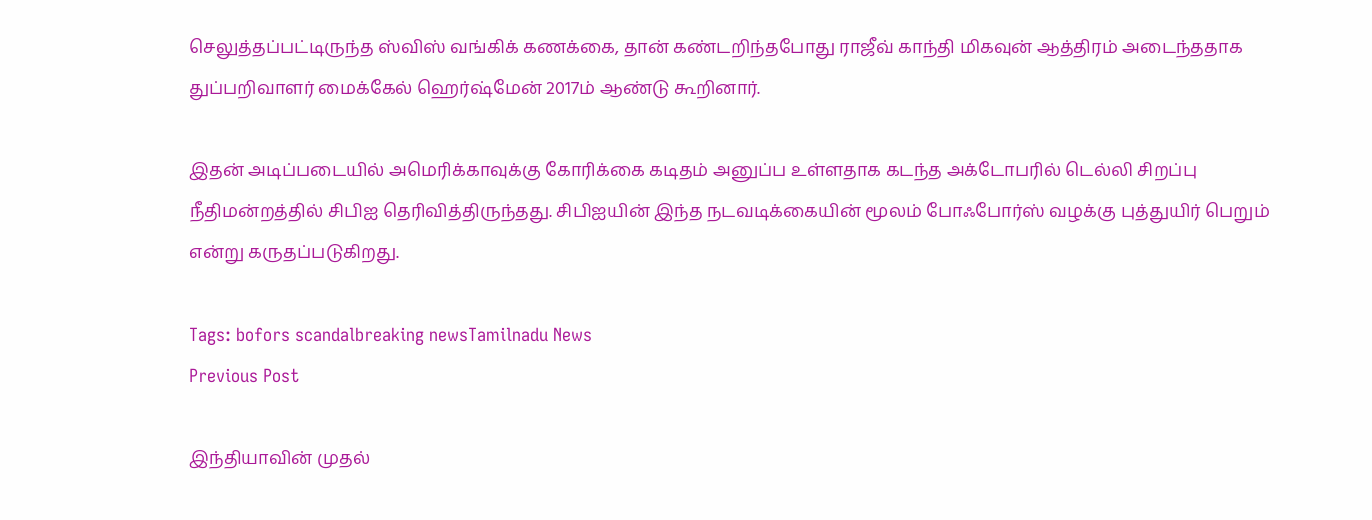செலுத்தப்பட்டிருந்த ஸ்விஸ் வங்கிக் கணக்கை, தான் கண்டறிந்தபோது ராஜீவ் காந்தி மிகவுன் ஆத்திரம் அடைந்ததாக துப்பறிவாளர் மைக்கேல் ஹெர்ஷ்மேன் 2017ம் ஆண்டு கூறினார்.

இதன் அடிப்படையில் அமெரிக்காவுக்கு கோரிக்கை கடிதம் அனுப்ப உள்ளதாக கடந்த அக்டோபரில் டெல்லி சிறப்பு நீதிமன்றத்தில் சிபிஐ தெரிவித்திருந்தது. சிபிஐயின் இந்த நடவடிக்கையின் மூலம் போஃபோர்ஸ் வழக்கு புத்துயிர் பெறும் என்று கருதப்படுகிறது.

Tags: bofors scandalbreaking newsTamilnadu News
Previous Post

இந்தியாவின் முதல்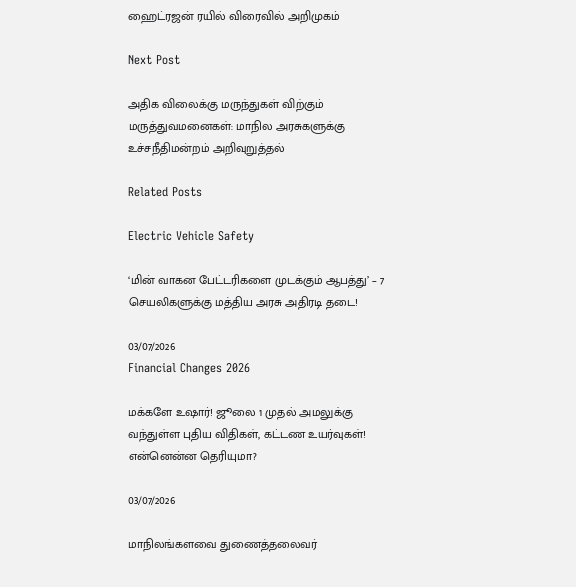ஹைட்ரஜன் ரயில் விரைவில் அறிமுகம்

Next Post

அதிக விலைக்கு மருந்துகள் விற்கும் மருத்துவமனைகள்: மாநில அரசுகளுக்கு உச்சநீதிமன்றம் அறிவுறுத்தல்

Related Posts

Electric Vehicle Safety

‘மின் வாகன பேட்டரிகளை முடக்கும் ஆபத்து’ – 7 செயலிகளுக்கு மத்திய அரசு அதிரடி தடை!

03/07/2026
Financial Changes 2026

மக்களே உஷார்! ஜூலை 1 முதல் அமலுக்கு வந்துள்ள புதிய விதிகள், கட்டண உயர்வுகள்! என்னென்ன தெரியுமா?

03/07/2026

மாநிலங்களவை துணைத்தலைவர்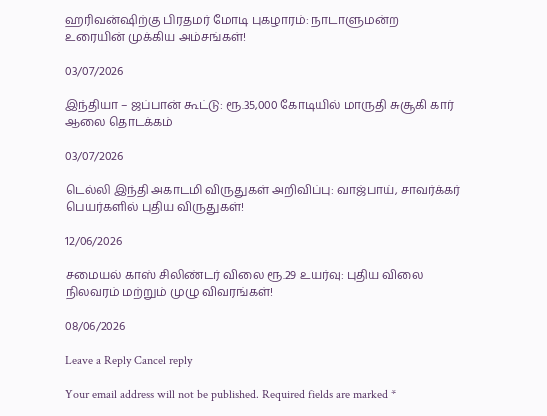ஹரிவன்ஷிற்கு பிரதமர் மோடி புகழாரம்: நாடாளுமன்ற உரையின் முக்கிய அம்சங்கள்!

03/07/2026

இந்தியா – ஜப்பான் கூட்டு: ரூ.35,000 கோடியில் மாருதி சுசூகி கார் ஆலை தொடக்கம்

03/07/2026

டெல்லி இந்தி அகாடமி விருதுகள் அறிவிப்பு: வாஜ்பாய், சாவர்க்கர் பெயர்களில் புதிய விருதுகள்!

12/06/2026

சமையல் காஸ் சிலிண்டர் விலை ரூ.29 உயர்வு: புதிய விலை நிலவரம் மற்றும் முழு விவரங்கள்!

08/06/2026

Leave a Reply Cancel reply

Your email address will not be published. Required fields are marked *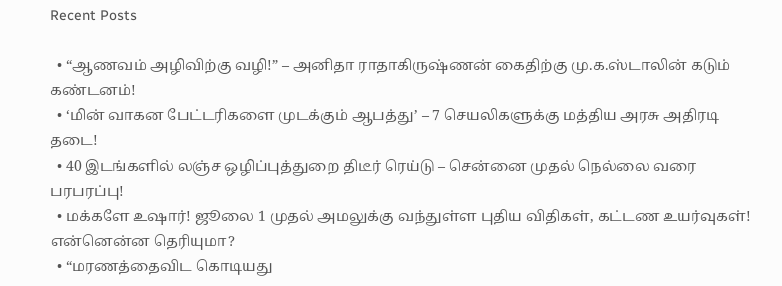Recent Posts

  • “ஆணவம் அழிவிற்கு வழி!” – அனிதா ராதாகிருஷ்ணன் கைதிற்கு மு.க.ஸ்டாலின் கடும் கண்டனம்!
  • ‘மின் வாகன பேட்டரிகளை முடக்கும் ஆபத்து’ – 7 செயலிகளுக்கு மத்திய அரசு அதிரடி தடை!
  • 40 இடங்களில் லஞ்ச ஒழிப்புத்துறை திடீர் ரெய்டு – சென்னை முதல் நெல்லை வரை பரபரப்பு!
  • மக்களே உஷார்! ஜூலை 1 முதல் அமலுக்கு வந்துள்ள புதிய விதிகள், கட்டண உயர்வுகள்! என்னென்ன தெரியுமா?
  • “மரணத்தைவிட கொடியது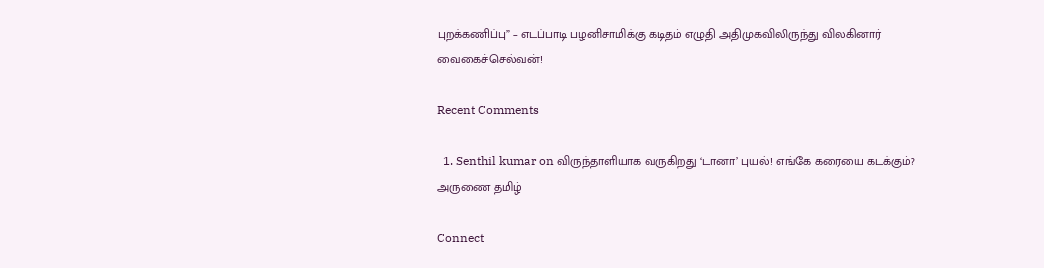புறக்கணிப்பு” – எடப்பாடி பழனிசாமிக்கு கடிதம் எழுதி அதிமுகவிலிருந்து விலகினார் வைகைச்செல்வன்!

Recent Comments

  1. Senthil kumar on விருந்தாளியாக வருகிறது ‘டானா’ புயல்! எங்கே கரையை கடக்கும்?
அருணை தமிழ்

Connect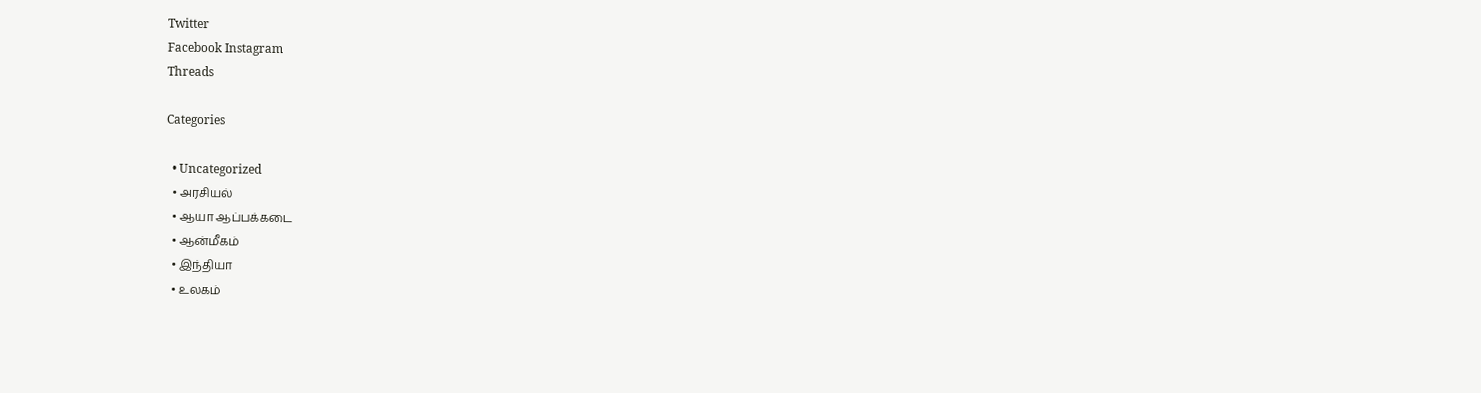Twitter
Facebook Instagram
Threads

Categories

  • Uncategorized
  • அரசியல்
  • ஆயா ஆப்பக்கடை
  • ஆன்மீகம்
  • இந்தியா
  • உலகம்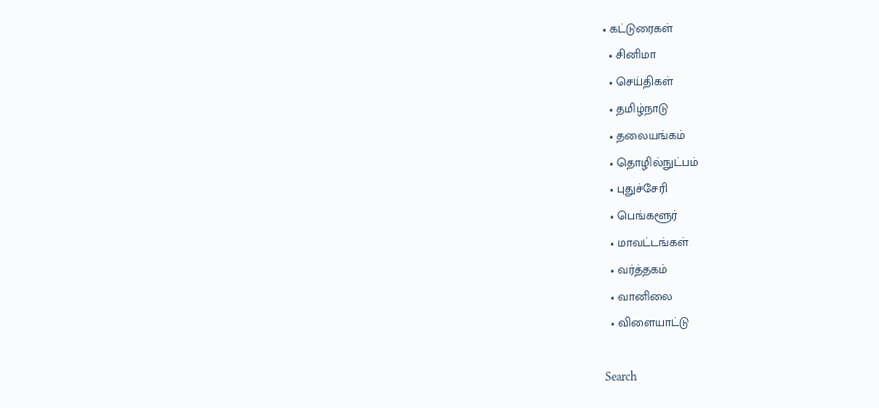• கட்டுரைகள்
  • சினிமா
  • செய்திகள்
  • தமிழ்நாடு
  • தலையங்கம்
  • தொழில்நுட்பம்
  • புதுச்சேரி
  • பெங்களூர்
  • மாவட்டங்கள்
  • வர்த்தகம்
  • வானிலை
  • விளையாட்டு

Search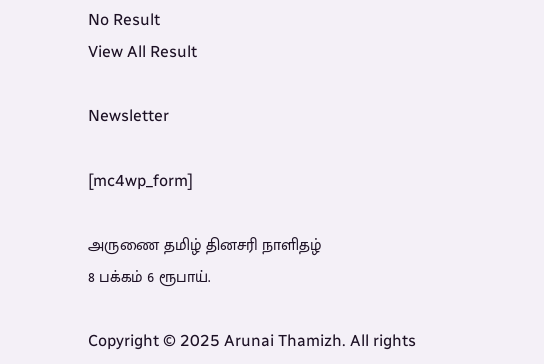No Result
View All Result

Newsletter

[mc4wp_form]

அருணை தமிழ் தினசரி நாளிதழ்
8 பக்கம் 6 ரூபாய்.

Copyright © 2025 Arunai Thamizh. All rights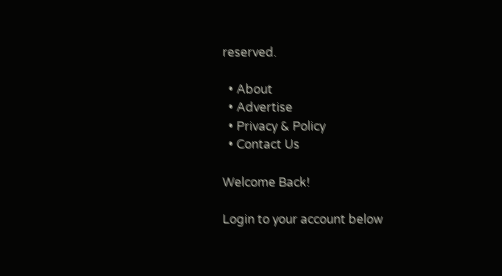reserved.

  • About
  • Advertise
  • Privacy & Policy
  • Contact Us

Welcome Back!

Login to your account below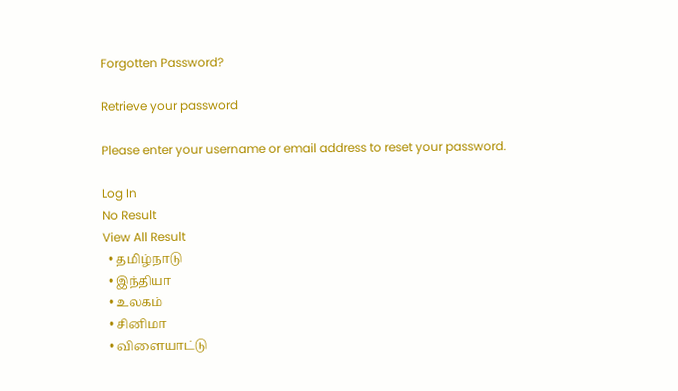Forgotten Password?

Retrieve your password

Please enter your username or email address to reset your password.

Log In
No Result
View All Result
  • தமிழ்நாடு
  • இந்தியா
  • உலகம்
  • சினிமா
  • விளையாட்டு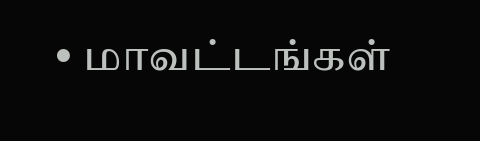• மாவட்டங்கள்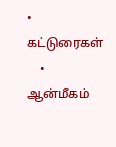• கட்டுரைகள்
    • ஆன்மீகம்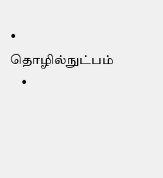• தொழில்நுட்பம்
    •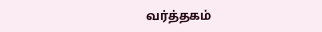வர்த்தகம்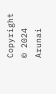Copyright © 2024 Arunai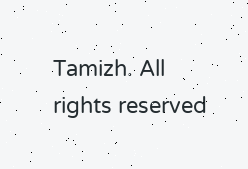Tamizh. All rights reserved